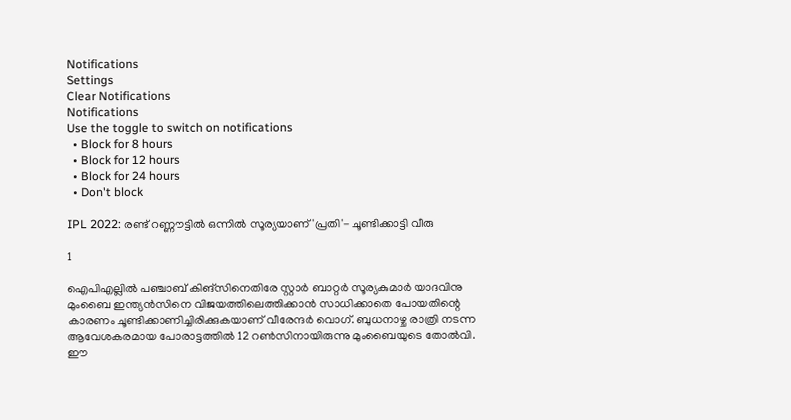Notifications
Settings
Clear Notifications
Notifications
Use the toggle to switch on notifications
  • Block for 8 hours
  • Block for 12 hours
  • Block for 24 hours
  • Don't block

IPL 2022: രണ്ട് റണ്ണൗട്ടില്‍ ഒന്നില്‍ സൂര്യയാണ് 'പ്രതി'- ചൂണ്ടിക്കാട്ടി വീരു

1

ഐപിഎല്ലില്‍ പഞ്ചാബ് കിങ്‌സിനെതിരേ സ്റ്റാര്‍ ബാറ്റര്‍ സൂര്യകുമാര്‍ യാദവിനു മുംബൈ ഇന്ത്യന്‍സിനെ വിജയത്തിലെത്തിക്കാന്‍ സാധിക്കാതെ പോയതിന്റെ കാരണം ചൂണ്ടിക്കാണിച്ചിരിക്കുകയാണ് വീരേന്ദര്‍ വൊഗ്. ബുധനാഴ്ച രാത്രി നടന്ന ആവേശകരമായ പോരാട്ടത്തില്‍ 12 റണ്‍സിനായിരുന്നു മുംബൈയുടെ തോല്‍വി. ഈ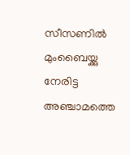സീസണില്‍ മുംബൈയ്ക്കു നേരിട്ട അഞ്ചാമത്തെ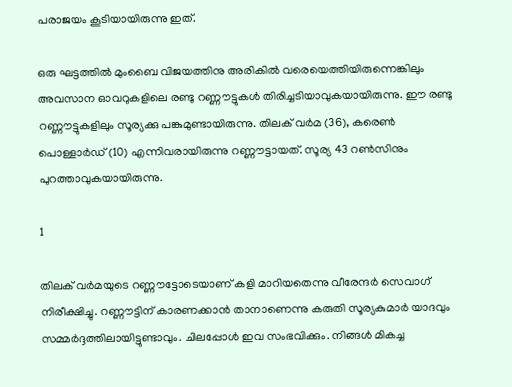പരാജയം കൂടിയായിരുന്നു ഇത്.

ഒരു ഘട്ടത്തില്‍ മുംബൈ വിജയത്തിനു അരികില്‍ വരെയെത്തിയിരുന്നെങ്കിലും അവസാന ഓവറുകളിലെ രണ്ടു റണ്ണൗട്ടുകള്‍ തിരിച്ചടിയാവുകയായിരുന്നു. ഈ രണ്ടു റണ്ണൗട്ടുകളിലും സൂര്യക്കു പങ്കുമുണ്ടായിരുന്നു. തിലക് വര്‍മ (36), കരെണ്‍ പൊള്ളാര്‍ഡ് (10) എന്നിവരായിരുന്നു റണ്ണൗട്ടായത്. സൂര്യ 43 റണ്‍സിനും പുറത്താവുകയായിരുന്നു.

1

തിലക് വര്‍മയുടെ റണ്ണൗട്ടോടെയാണ് കളി മാറിയതെന്നു വീരേന്ദര്‍ സെവാഗ് നിരീക്ഷിച്ചു. റണ്ണൗട്ടിന് കാരണക്കാന്‍ താനാണെന്നു കരുതി സൂര്യകുമാര്‍ യാദവും സമ്മര്‍ദ്ദത്തിലായിട്ടുണ്ടാവും. ചിലപ്പോള്‍ ഇവ സംഭവിക്കും. നിങ്ങള്‍ മികച്ച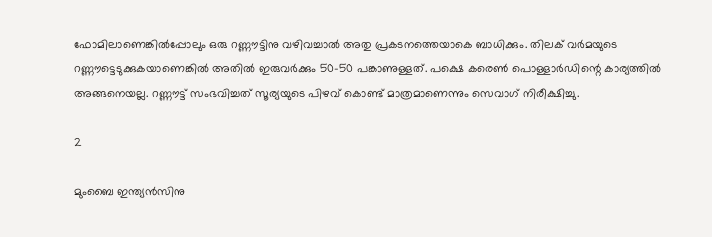ഫോമിലാണെങ്കില്‍പ്പോലും ഒരു റണ്ണൗട്ടിനു വഴിവച്ചാല്‍ അതു പ്രകടനത്തെയാകെ ബാധിക്കും. തിലക് വര്‍മയുടെ റണ്ണൗട്ടെടുക്കുകയാണെങ്കില്‍ അതില്‍ ഇരുവര്‍ക്കും 50-50 പങ്കാണുള്ളത്. പക്ഷെ കരെണ്‍ പൊള്ളാര്‍ഡിന്റെ കാര്യത്തില്‍ അങ്ങനെയല്ല. റണ്ണൗട്ട് സംഭവിച്ചത് സൂര്യയുടെ പിഴവ് കൊണ്ട് മാത്രമാണെന്നും സെവാഗ് നിരീക്ഷിച്ചു.

2

മുംബൈ ഇന്ത്യന്‍സിനു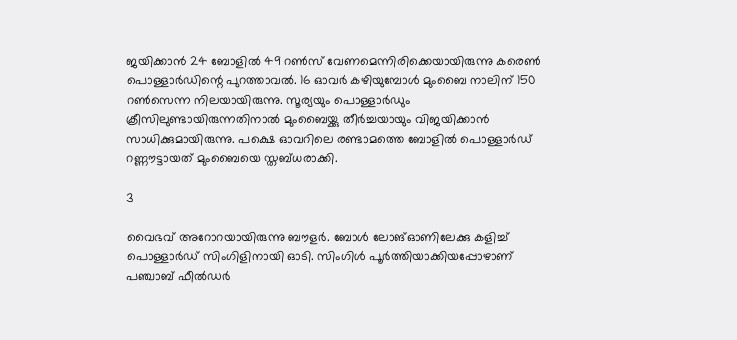ജയിക്കാന്‍ 24 ബോളില്‍ 49 റണ്‍സ് വേണമെന്നിരിക്കെയായിരുന്നു കരെണ്‍ പൊള്ളാര്‍ഡിന്റെ പുറത്താവല്‍. 16 ഓവര്‍ കഴിയുമ്പോള്‍ മുംബൈ നാലിന് 150 റണ്‍സെന്ന നിലയായിരുന്നു. സൂര്യയും പൊള്ളാര്‍ഡും ക്രീസിലുണ്ടായിരുന്നതിനാല്‍ മുംബൈയ്ക്കു തീര്‍ച്ചയായും വിജയിക്കാന്‍ സാധിക്കുമായിരുന്നു. പക്ഷെ ഓവറിലെ രണ്ടാമത്തെ ബോളില്‍ പൊള്ളാര്‍ഡ് റണ്ണൗട്ടായത് മുംബൈയെ സ്തബ്ധരാക്കി.

3

വൈഭവ് അറോറയായിരുന്നു ബൗളര്‍. ബോള്‍ ലോങ്ഓണിലേക്കു കളിച്ച് പൊള്ളാര്‍ഡ് സിംഗിളിനായി ഓടി. സിംഗിള്‍ പൂര്‍ത്തിയാക്കിയപ്പോഴാണ് പഞ്ചാബ് ഫീല്‍ഡര്‍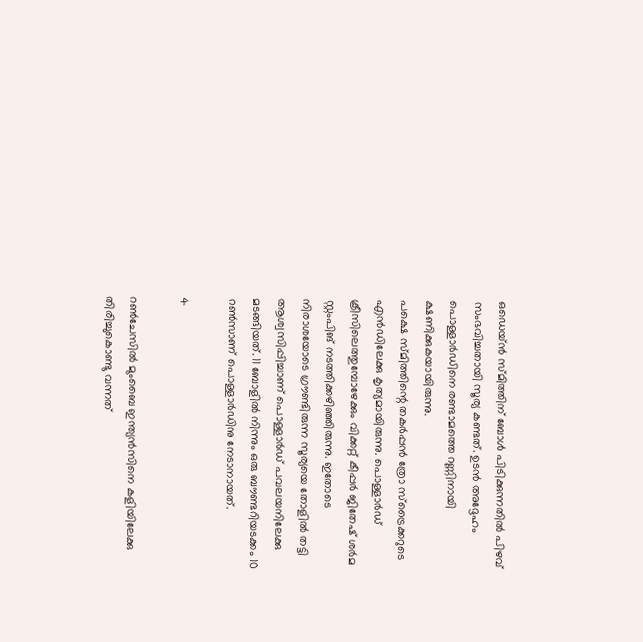ഒഡെയ്ന്‍ സ്മിത്തിന് ബോള്‍ പിടിക്കുന്നതില്‍ പിഴവ് സംഭവിച്ചതായി സൂര്യ കണ്ടത്. ഉടന്‍ അദ്ദേഹം പൊള്ളാര്‍ഡിനെ രണ്ടാമത്തെ റണ്ണിനായി ക്ഷണിക്കുകയായിരുന്നു.
പക്ഷെ സ്മിത്തിന്റെ തകര്‍പ്പന്‍ ത്രോ സ്‌ട്രൈക്കറുടെ എന്‍ഡിലേക്കു കൃത്യമായിരുന്നു. പൊള്ളാര്‍ഡ് ക്രീസിലെത്തുമ്പോഴേക്കും വിക്കറ്റ് കീപ്പര്‍ ജിതേഷ് ശര്‍മ സ്റ്റംപിങ് നടത്തിക്കഴിഞ്ഞിരുന്നു. ഇതോടെ നിരാശയോടെ ഗ്രൗണ്ടിരുന്ന സൂര്യയെ തോളില്‍ തട്ടി ആശ്വസിപ്പിച്ചാണ് പൊള്ളാര്‍ഡ് പവലയനിലേക്കു മടങ്ങിയത്. 11 ബോളില്‍ നിന്നും ഒരു ബൗണ്ടറിയടക്കം 10 റണ്‍സാണ് പൊള്ളാര്‍ഡിനു നേടാനായത്.

4

റണ്‍ചേസില്‍ മുംബൈ ഇന്ത്യന്‍സിനെ കളിയിലേക്കു തിരിച്ചുകൊണ്ടു വന്നത്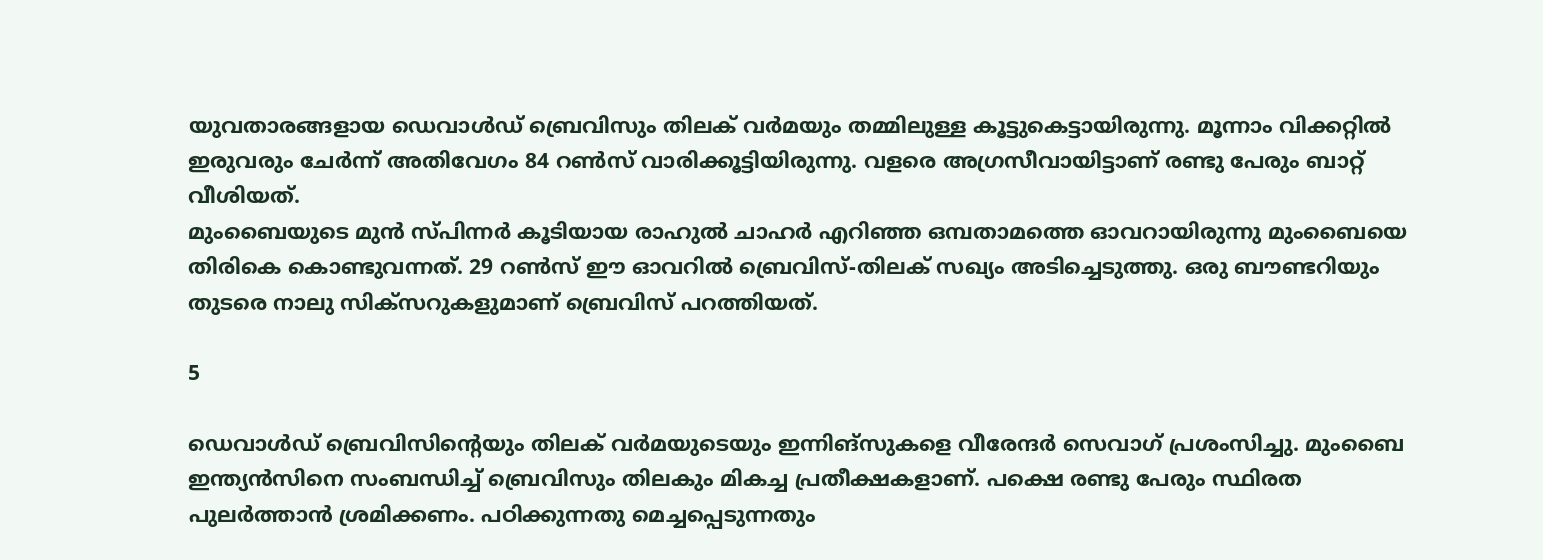യുവതാരങ്ങളായ ഡെവാള്‍ഡ് ബ്രെവിസും തിലക് വര്‍മയും തമ്മിലുള്ള കൂട്ടുകെട്ടായിരുന്നു. മൂന്നാം വിക്കറ്റില്‍ ഇരുവരും ചേര്‍ന്ന് അതിവേഗം 84 റണ്‍സ് വാരിക്കൂട്ടിയിരുന്നു. വളരെ അഗ്രസീവായിട്ടാണ് രണ്ടു പേരും ബാറ്റ് വീശിയത്.
മുംബൈയുടെ മുന്‍ സ്പിന്നര്‍ കൂടിയായ രാഹുല്‍ ചാഹര്‍ എറിഞ്ഞ ഒമ്പതാമത്തെ ഓവറായിരുന്നു മുംബൈയെ തിരികെ കൊണ്ടുവന്നത്. 29 റണ്‍സ് ഈ ഓവറില്‍ ബ്രെവിസ്-തിലക് സഖ്യം അടിച്ചെടുത്തു. ഒരു ബൗണ്ടറിയും തുടരെ നാലു സിക്‌സറുകളുമാണ് ബ്രെവിസ് പറത്തിയത്.

5

ഡെവാള്‍ഡ് ബ്രെവിസിന്റെയും തിലക് വര്‍മയുടെയും ഇന്നിങ്‌സുകളെ വീരേന്ദര്‍ സെവാഗ് പ്രശംസിച്ചു. മുംബൈ ഇന്ത്യന്‍സിനെ സംബന്ധിച്ച് ബ്രെവിസും തിലകും മികച്ച പ്രതീക്ഷകളാണ്. പക്ഷെ രണ്ടു പേരും സ്ഥിരത പുലര്‍ത്താന്‍ ശ്രമിക്കണം. പഠിക്കുന്നതു മെച്ചപ്പെടുന്നതും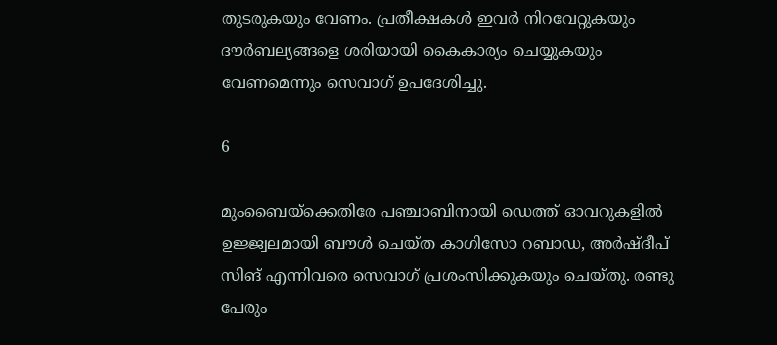തുടരുകയും വേണം. പ്രതീക്ഷകള്‍ ഇവര്‍ നിറവേറ്റുകയും ദൗര്‍ബല്യങ്ങളെ ശരിയായി കൈകാര്യം ചെയ്യുകയും വേണമെന്നും സെവാഗ് ഉപദേശിച്ചു.

6

മുംബൈയ്‌ക്കെതിരേ പഞ്ചാബിനായി ഡെത്ത് ഓവറുകളില്‍ ഉജ്ജ്വലമായി ബൗള്‍ ചെയ്ത കാഗിസോ റബാഡ, അര്‍ഷ്ദീപ് സിങ് എന്നിവരെ സെവാഗ് പ്രശംസിക്കുകയും ചെയ്തു. രണ്ടു പേരും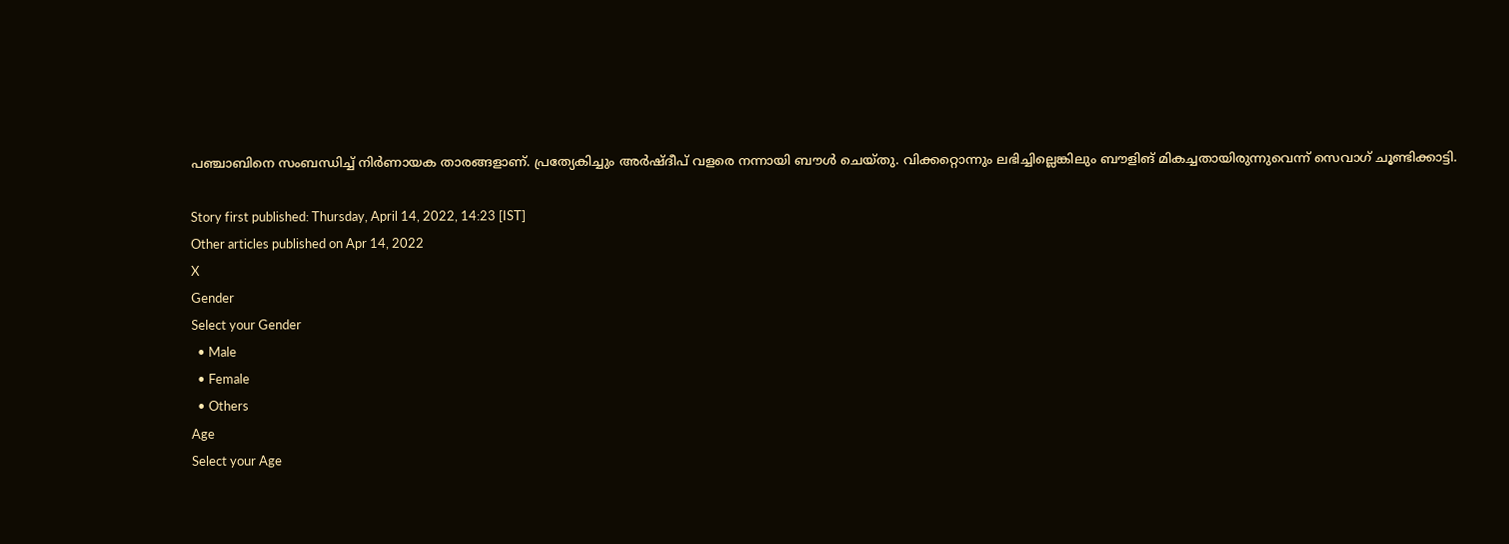പഞ്ചാബിനെ സംബന്ധിച്ച് നിര്‍ണായക താരങ്ങളാണ്. പ്രത്യേകിച്ചും അര്‍ഷ്ദീപ് വളരെ നന്നായി ബൗള്‍ ചെയ്തു. വിക്കറ്റൊന്നും ലഭിച്ചില്ലെങ്കിലും ബൗളിങ് മികച്ചതായിരുന്നുവെന്ന് സെവാഗ് ചൂണ്ടിക്കാട്ടി.

Story first published: Thursday, April 14, 2022, 14:23 [IST]
Other articles published on Apr 14, 2022
X
Gender
Select your Gender
  • Male
  • Female
  • Others
Age
Select your Age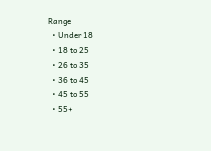Range
  • Under 18
  • 18 to 25
  • 26 to 35
  • 36 to 45
  • 45 to 55
  • 55+